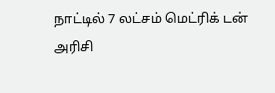நாட்டில் 7 லட்சம் மெட்ரிக் டன் அரிசி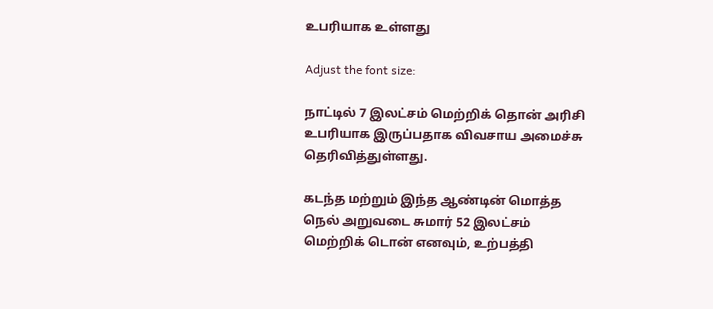உபரியாக உள்ளது

Adjust the font size:

நாட்டில் 7 இலட்சம் மெற்றிக் தொன் அரிசி உபரியாக இருப்பதாக விவசாய அமைச்சு தெரிவித்துள்ளது.

கடந்த மற்றும் இந்த ஆண்டின் மொத்த நெல் அறுவடை சுமார் 52 இலட்சம் மெற்றிக் டொன் எனவும், உற்பத்தி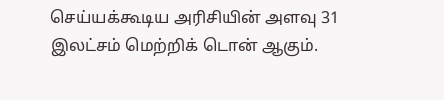செய்யக்கூடிய அரிசியின் அளவு 31 இலட்சம் மெற்றிக் டொன் ஆகும்.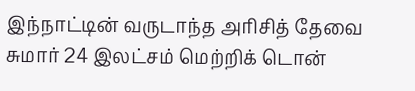இந்நாட்டின் வருடாந்த அரிசித் தேவை சுமார் 24 இலட்சம் மெற்றிக் டொன்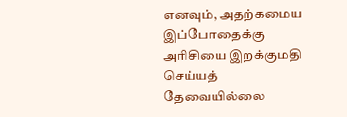எனவும், அதற்கமைய இப்போதைக்கு அரிசியை இறக்குமதி செய்யத் தேவையில்லை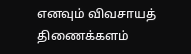எனவும் விவசாயத் திணைக்களம்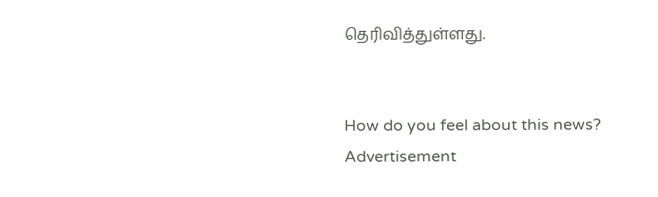தெரிவித்துள்ளது.


How do you feel about this news?
Advertisement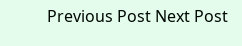Previous Post Next Post